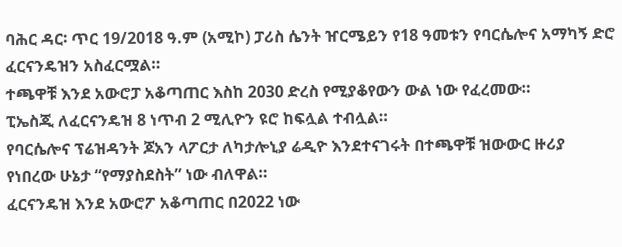ባሕር ዳር፡ ጥር 19/2018 ዓ.ም (አሚኮ) ፓሪስ ሴንት ዠርሜይን የ18 ዓመቱን የባርሴሎና አማካኝ ድሮ ፈርናንዴዝን አስፈርሟል።
ተጫዋቹ እንደ አውሮፓ አቆጣጠር እስከ 2030 ድረስ የሚያቆየውን ውል ነው የፈረመው።
ፒኤስጂ ለፈርናንዴዝ 8 ነጥብ 2 ሚሊዮን ዩሮ ከፍሏል ተብሏል።
የባርሴሎና ፕሬዝዳንት ጆአን ላፖርታ ለካታሎኒያ ሬዲዮ እንደተናገሩት በተጫዋቹ ዝውውር ዙሪያ የነበረው ሁኔታ “የማያስደስት” ነው ብለዋል።
ፈርናንዴዝ እንደ አውሮፖ አቆጣጠር በ2022 ነው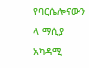የባርሴሎናውን ላ ማሲያ አካዳሚ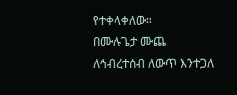የተቀላቀለው።
በሙሉጌታ ሙጨ
ለኅብረተሰብ ለውጥ እንተጋለ